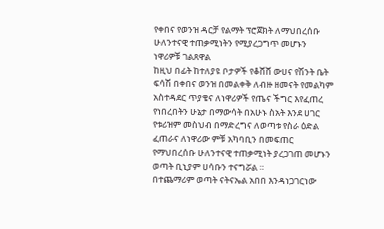የቀበና የወንዝ ዳርቻ የልማት ፕሮጀክት ለማህበረሰቡ ሁለንተናዊ ተጠቃሚነትን የሚያረጋግጥ መሆኑን ነዋሪዎቹ ገልጸዋል
ከዚህ በፊት ከተለያዩ ቦታዎች የቆሸሸ ውሀና የሽንት ቤት ፍሳሽ በቀበና ወንዝ በመልቀቅ ለብዙ ዘመናት የመልካም አስተዳደር ጥያቄና ለነዋሪዎች የጤና ችግር እየፈጠረ የነበረበትን ሁኔታ በማውሳት በአሁኑ ስአት እንደ ሀገር የቱሪዝም መስህብ በማድረግና ለወጣቱ የስራ ዕድል ፈጠራና ለነዋሪው ምቹ አካባቢን በመፍጠር የማህበረሰቡ ሁለንተናዊ ተጠቃሚነት ያረጋገጠ መሆኑን ወጣት ቢኒያም ሀሳቡን ተናግሯል ።
በተጨማሪም ወጣት ናትናኤል አበበ እንዳነጋገርነው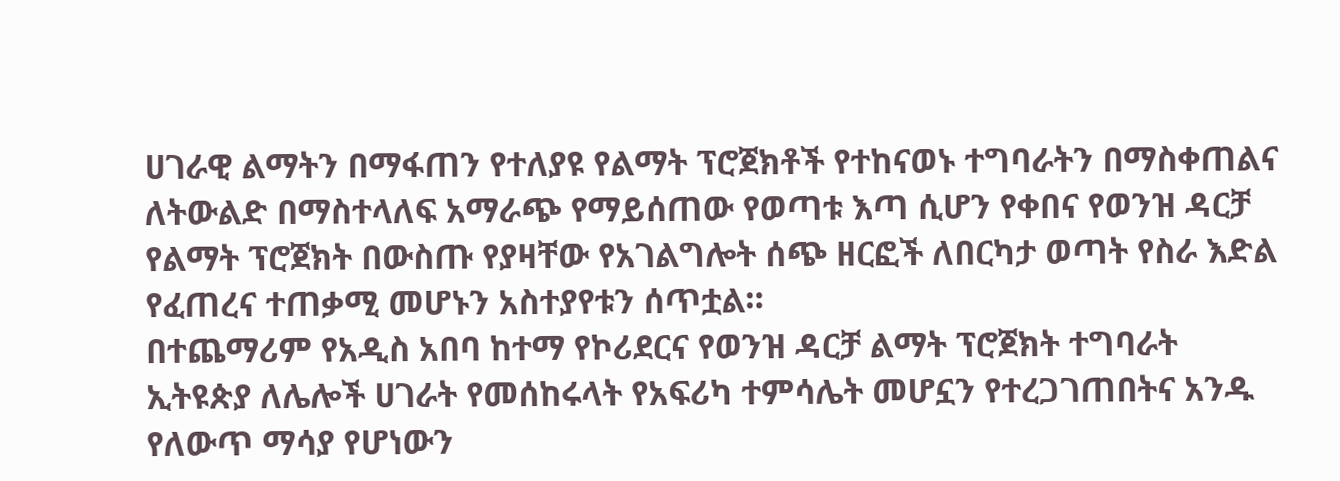ሀገራዊ ልማትን በማፋጠን የተለያዩ የልማት ፕሮጀክቶች የተከናወኑ ተግባራትን በማስቀጠልና ለትውልድ በማስተላለፍ አማራጭ የማይሰጠው የወጣቱ እጣ ሲሆን የቀበና የወንዝ ዳርቻ የልማት ፕሮጀክት በውስጡ የያዛቸው የአገልግሎት ሰጭ ዘርፎች ለበርካታ ወጣት የስራ እድል የፈጠረና ተጠቃሚ መሆኑን አስተያየቱን ሰጥቷል።
በተጨማሪም የአዲስ አበባ ከተማ የኮሪደርና የወንዝ ዳርቻ ልማት ፕሮጀክት ተግባራት ኢትዩጵያ ለሌሎች ሀገራት የመሰከሩላት የአፍሪካ ተምሳሌት መሆኗን የተረጋገጠበትና አንዱ የለውጥ ማሳያ የሆነውን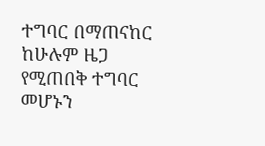ተግባር በማጠናከር ከሁሉም ዜጋ የሚጠበቅ ተግባር መሆኑን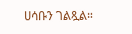ሀሳቡን ገልጿል።